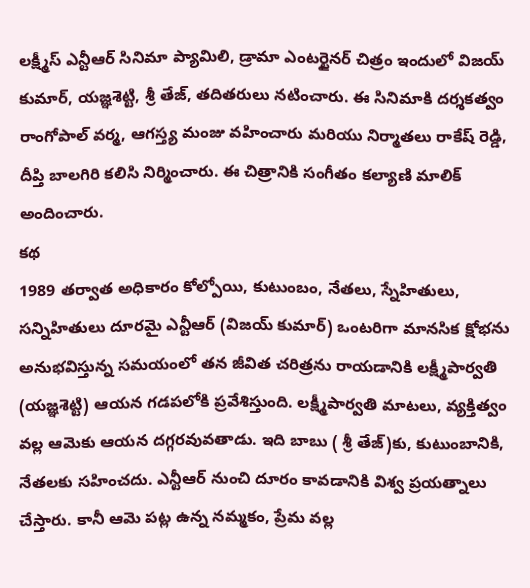లక్ష్మీస్ ఎన్టీఆర్ సినిమా ప్యామిలి, డ్రామా ఎంటర్టైనర్ చిత్రం ఇందులో విజయ్ కుమార్, యజ్ఞశెట్టి, శ్రీ తేజ్, తదితరులు నటించారు. ఈ సినిమాకి దర్శకత్వం రాంగోపాల్ వర్మ, ఆగస్త్య మంజు వహించారు మరియు నిర్మాతలు రాకేష్ రెడ్డి, దీప్తి బాలగిరి కలిసి నిర్మించారు. ఈ చిత్రానికి సంగీతం కల్యాణి మాలిక్ అందించారు.
కథ
1989 తర్వాత అధికారం కోల్పోయి, కుటుంబం, నేతలు, స్నేహితులు, సన్నిహితులు దూరమై ఎన్టీఆర్ (విజయ్ కుమార్) ఒంటరిగా మానసిక క్షోభను అనుభవిస్తున్న సమయంలో తన జీవిత చరిత్రను రాయడానికి లక్ష్మీపార్వతి (యజ్ఞశెట్టి) ఆయన గడపలోకి ప్రవేశిస్తుంది. లక్ష్మీపార్వతి మాటలు, వ్యక్తిత్వం వల్ల ఆమెకు ఆయన దగ్గరవువతాడు. ఇది బాబు ( శ్రీ తేజ్)కు, కుటుంబానికి, నేతలకు సహించదు. ఎన్టీఆర్ నుంచి దూరం కావడానికి విశ్వ ప్రయత్నాలు చేస్తారు. కానీ ఆమె పట్ల ఉన్న నమ్మకం, ప్రేమ వల్ల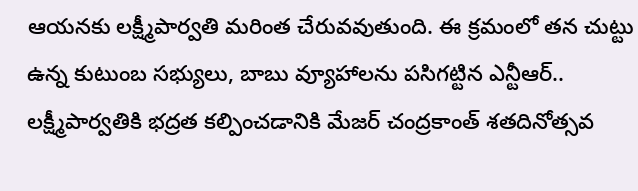ఆయనకు లక్ష్మీపార్వతి మరింత చేరువవుతుంది. ఈ క్రమంలో తన చుట్టు ఉన్న కుటుంబ సభ్యులు, బాబు వ్యూహాలను పసిగట్టిన ఎన్టీఆర్.. లక్ష్మీపార్వతికి భద్రత కల్పించడానికి మేజర్ చంద్రకాంత్ శతదినోత్సవ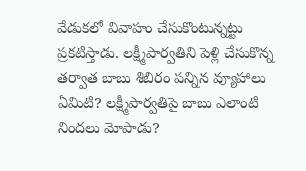వేడుకలో వివాహం చేసుకొంటున్నట్టు ప్రకటిస్తాడు. లక్ష్మీపార్వతిని పెళ్లి చేసుకొన్న తర్వాత బాబు శిబిరం పన్నిన వ్యూహాలు ఏమిటి? లక్ష్మీపార్వతిపై బాబు ఎలాంటి నిందలు మోపాడు?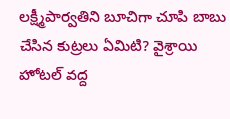లక్ష్మీపార్వతిని బూచిగా చూపి బాబు చేసిన కుట్రలు ఏమిటి? వైశ్రాయి హోటల్ వద్ద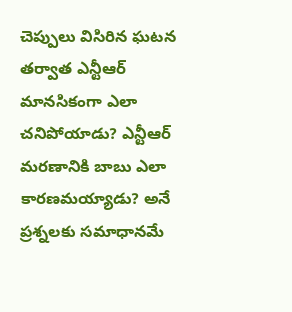చెప్పులు విసిరిన ఘటన తర్వాత ఎన్టీఆర్ మానసికంగా ఎలా చనిపోయాడు? ఎన్టీఆర్ మరణానికి బాబు ఎలా కారణమయ్యాడు? అనే ప్రశ్నలకు సమాధానమే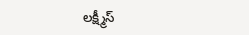లక్ష్మీస్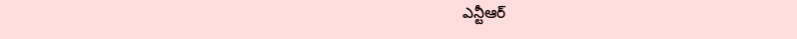ఎన్టీఆర్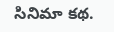సినిమా కథ.